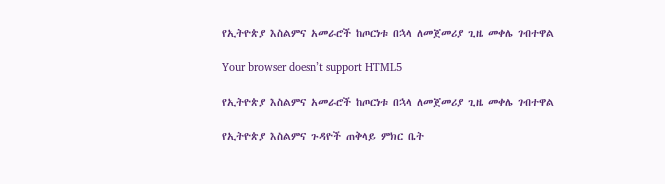የኢትዮጵያ እስልምና አመራሮች ከጦርነቱ በኋላ ለመጀመሪያ ጊዜ መቀሌ ገብተዋል

Your browser doesn’t support HTML5

የኢትዮጵያ እስልምና አመራሮች ከጦርነቱ በኋላ ለመጀመሪያ ጊዜ መቀሌ ገብተዋል

የኢትዮጵያ እስልምና ጉዳዮች ጠቅላይ ምክር ቤት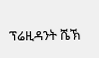ፕሬዚዳንት ሼኽ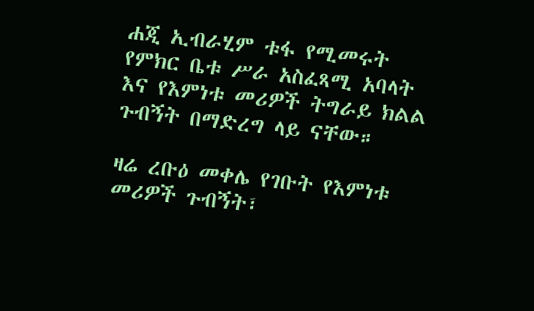ሐጂ ኢብራሂም ቱፋ የሚመሩት የምክር ቤቱ ሥራ አስፈጻሚ አባላት እና የእምነቱ መሪዎች ትግራይ ክልል ጉብኝት በማድረግ ላይ ናቸው።

ዛሬ ረቡዕ መቀሌ የገቡት የእምነቱ መሪዎች ጉብኝት፣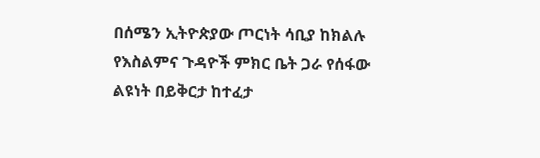በሰሜን ኢትዮጵያው ጦርነት ሳቢያ ከክልሉ የእስልምና ጉዳዮች ምክር ቤት ጋራ የሰፋው ልዩነት በይቅርታ ከተፈታ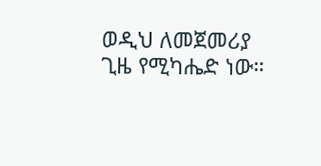ወዲህ ለመጀመሪያ ጊዜ የሚካሔድ ነው።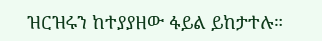ዝርዝሩን ከተያያዘው ፋይል ይከታተሉ።